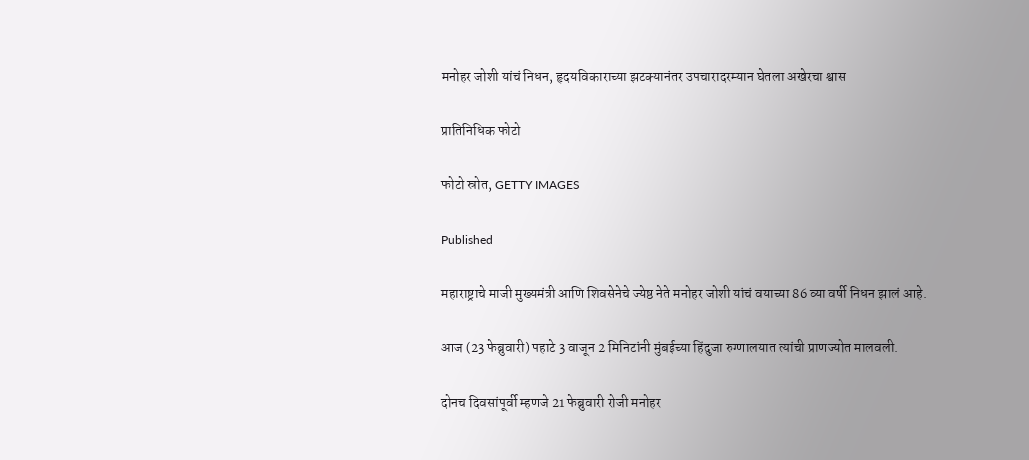मनोहर जोशी यांचं निधन, हृदयविकाराच्या झटक्यानंतर उपचारादरम्यान घेतला अखेरचा श्वास

प्रातिनिधिक फोटो

फोटो स्रोत, GETTY IMAGES

Published

महाराष्ट्राचे माजी मुख्यमंत्री आणि शिवसेनेचे ज्येष्ठ नेते मनोहर जोशी यांचं वयाच्या 86 व्या वर्षी निधन झालं आहे.

आज (23 फेब्रुवारी) पहाटे 3 वाजून 2 मिनिटांनी मुंबईच्या हिंदुजा रुग्णालयात त्यांची प्राणज्योत मालवली.

दोनच दिवसांपूर्वी म्हणजे 21 फेब्रुवारी रोजी मनोहर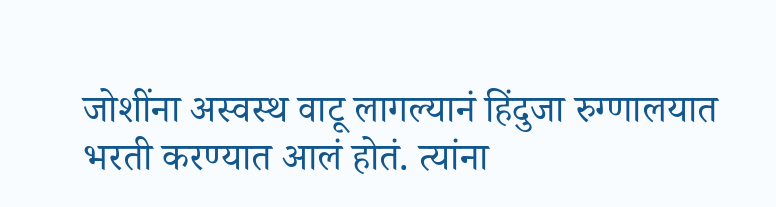जोशींना अस्वस्थ वाटू लागल्यानं हिंदुजा रुग्णालयात भरती करण्यात आलं होतं. त्यांना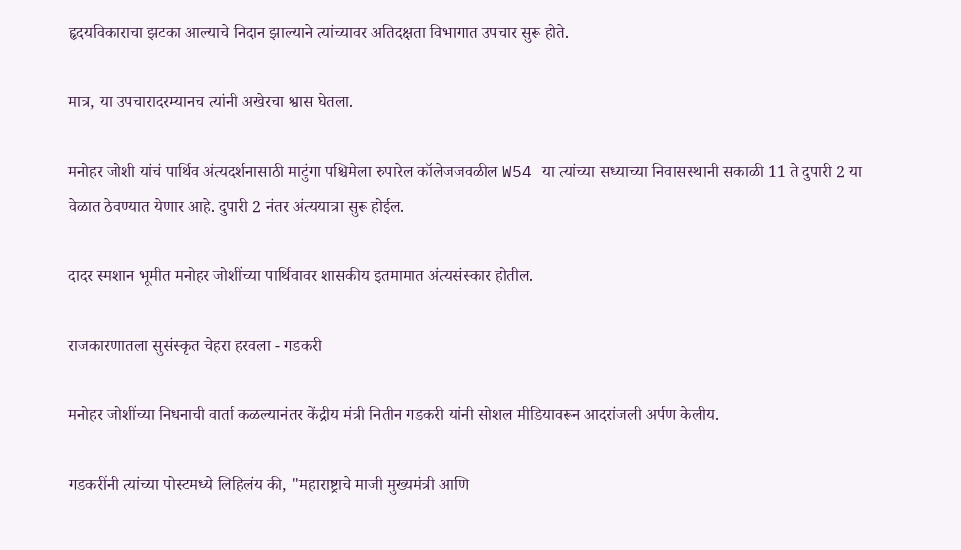हृदयविकाराचा झटका आल्याचे निदान झाल्याने त्यांच्यावर अतिदक्षता विभागात उपचार सुरू होते.

मात्र, या उपचारादरम्यानच त्यांनी अखेरचा श्वास घेतला.

मनोहर जोशी यांचं पार्थिव अंत्यदर्शनासाठी माटुंगा पश्चिमेला रुपारेल कॉलेजजवळील W54 या त्यांच्या सध्याच्या निवासस्थानी सकाळी 11 ते दुपारी 2 या वेळात ठेवण्यात येणार आहे. दुपारी 2 नंतर अंत्ययात्रा सुरू होईल.

दादर स्मशान भूमीत मनोहर जोशींच्या पार्थिवावर शासकीय इतमामात अंत्यसंस्कार होतील.

राजकारणातला सुसंस्कृत चेहरा हरवला - गडकरी

मनोहर जोशींच्या निधनाची वार्ता कळल्यानंतर केंद्रीय मंत्री नितीन गडकरी यांनी सोशल मीडियावरून आदरांजली अर्पण केलीय.

गडकरींनी त्यांच्या पोस्टमध्ये लिहिलंय की, "महाराष्ट्राचे माजी मुख्यमंत्री आणि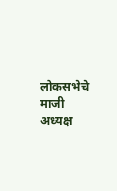लोकसभेचे माजी अध्यक्ष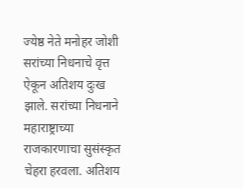ज्येष्ठ नेते मनोहर जोशी सरांच्या निधनाचे वृत्त ऐकून अतिशय दुःख झाले. सरांच्या निधनाने महाराष्ट्राच्या राजकारणाचा सुसंस्कृत चेहरा हरवला. अतिशय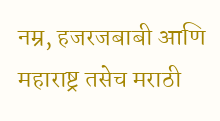नम्र, हजरजबाबी आणि महाराष्ट्र तसेच मराठी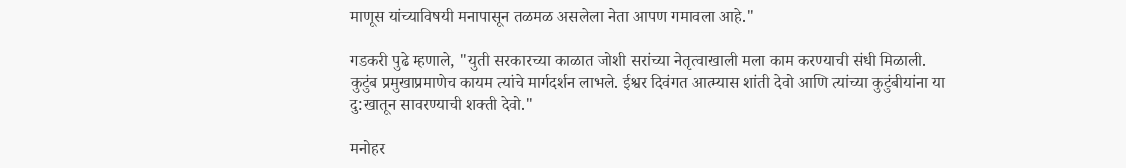माणूस यांच्याविषयी मनापासून तळमळ असलेला नेता आपण गमावला आहे."

गडकरी पुढे म्हणाले, "युती सरकारच्या काळात जोशी सरांच्या नेतृत्वाखाली मला काम करण्याची संधी मिळाली. कुटुंब प्रमुखाप्रमाणेच कायम त्यांचे मार्गदर्शन लाभले. ईश्वर दिवंगत आत्म्यास शांती देवो आणि त्यांच्या कुटुंबीयांना या दु:खातून सावरण्याची शक्ती देवो."

मनोहर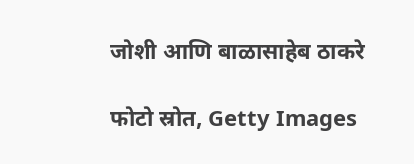जोशी आणि बाळासाहेब ठाकरे

फोटो स्रोत, Getty Images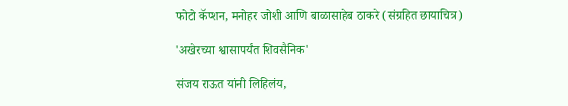फोटो कॅप्शन, मनोहर जोशी आणि बाळासाहेब ठाकरे (संग्रहित छायाचित्र)

'अखेरच्या श्वासापर्यंत शिवसैनिक'

संजय राऊत यांनी लिहिलंय,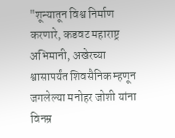"शून्यातून विश्व निर्माण करणारे, कडवट महाराष्ट्र अभिमानी, अखेरच्या श्वासापर्यंत शिवसैनिक म्हणून जगलेल्या मनोहर जोशी यांना विनम्र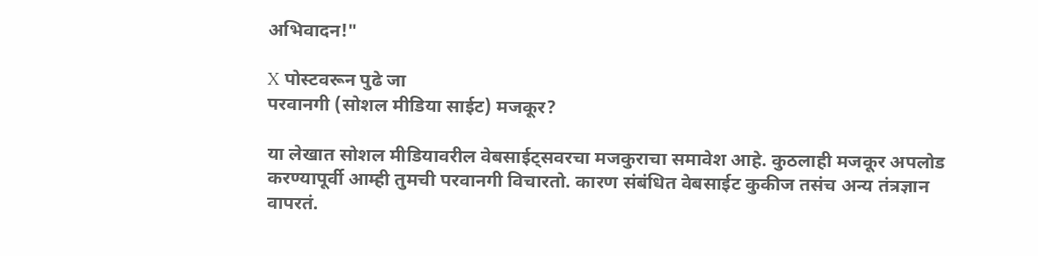अभिवादन!"

X पोस्टवरून पुढे जा
परवानगी (सोशल मीडिया साईट) मजकूर?

या लेखात सोशल मीडियावरील वेबसाईट्सवरचा मजकुराचा समावेश आहे. कुठलाही मजकूर अपलोड करण्यापूर्वी आम्ही तुमची परवानगी विचारतो. कारण संबंधित वेबसाईट कुकीज तसंच अन्य तंत्रज्ञान वापरतं.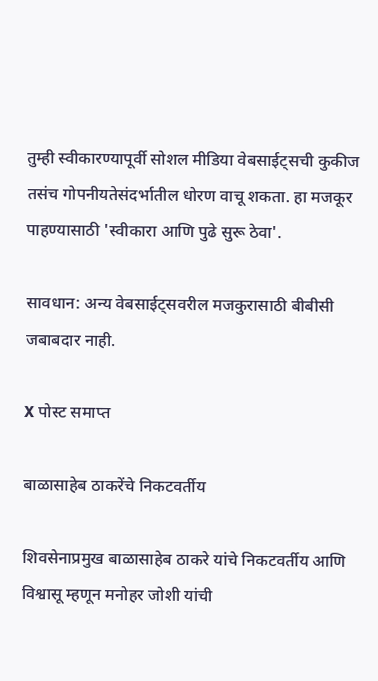तुम्ही स्वीकारण्यापूर्वी सोशल मीडिया वेबसाईट्सची कुकीज तसंच गोपनीयतेसंदर्भातील धोरण वाचू शकता. हा मजकूर पाहण्यासाठी 'स्वीकारा आणि पुढे सुरू ठेवा'.

सावधान: अन्य वेबसाईट्सवरील मजकुरासाठी बीबीसी जबाबदार नाही.

X पोस्ट समाप्त

बाळासाहेब ठाकरेंचे निकटवर्तीय

शिवसेनाप्रमुख बाळासाहेब ठाकरे यांचे निकटवर्तीय आणि विश्वासू म्हणून मनोहर जोशी यांची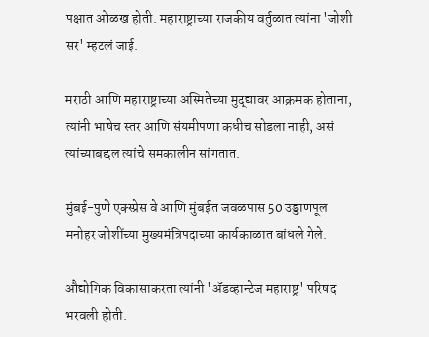पक्षात ओळख होती. महाराष्ट्राच्या राजकीय वर्तुळात त्यांना 'जोशी सर' म्हटलं जाई.

मराठी आणि महाराष्ट्राच्या अस्मितेच्या मुद्द्यावर आक्रमक होताना, त्यांनी भाषेच स्तर आणि संयमीपणा कधीच सोडला नाही, असं त्यांच्याबद्दल त्यांचे समकालीन सांगतात.

मुंबई-पुणे एक्स्प्रेस वे आणि मुंबईत जवळपास 50 उड्डाणपूल मनोहर जोशींच्या मुख्यमंत्रिपदाच्या कार्यकाळात बांधले गेले.

औद्योगिक विकासाकरता त्यांनी 'ॲडव्हान्टेज महाराष्ट्र' परिषद भरवली होती.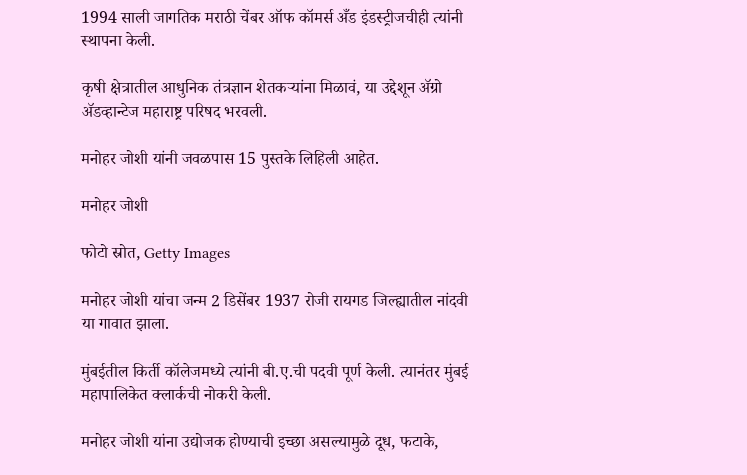1994 साली जागतिक मराठी चेंबर ऑफ कॉमर्स अँड इंडस्ट्रीजचीही त्यांनी स्थापना केली.

कृषी क्षेत्रातील आधुनिक तंत्रज्ञान शेतकऱ्यांना मिळावं, या उद्देशून ॲग्रो ॲडव्हान्टेज महाराष्ट्र परिषद भरवली.

मनोहर जोशी यांनी जवळपास 15 पुस्तके लिहिली आहेत.

मनोहर जोशी

फोटो स्रोत, Getty Images

मनोहर जोशी यांचा जन्म 2 डिसेंबर 1937 रोजी रायगड जिल्ह्यातील नांदवी या गावात झाला.

मुंबईतील किर्ती कॉलेजमध्ये त्यांनी बी.ए.ची पदवी पूर्ण केली. त्यानंतर मुंबई महापालिकेत क्लार्कची नोकरी केली.

मनोहर जोशी यांना उद्योजक होण्याची इच्छा असल्यामुळे दूध, फटाके,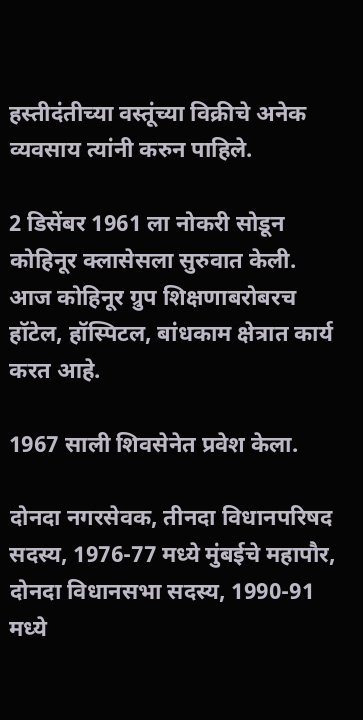हस्तीदंतीच्या वस्तूंच्या विक्रीचे अनेक व्यवसाय त्यांनी करुन पाहिले.

2 डिसेंबर 1961 ला नोकरी सोडून कोहिनूर क्लासेसला सुरुवात केली. आज कोहिनूर ग्रुप शिक्षणाबरोबरच हॉटेल, हॉस्पिटल, बांधकाम क्षेत्रात कार्य करत आहे.

1967 साली शिवसेनेत प्रवेश केला.

दोनदा नगरसेवक, तीनदा विधानपरिषद सदस्य, 1976-77 मध्ये मुंबईचे महापौर, दोनदा विधानसभा सदस्य, 1990-91 मध्ये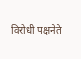विरोधी पक्षनेते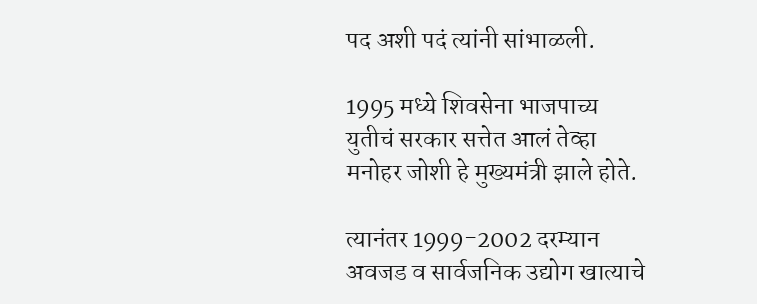पद अशी पदं त्यांनी सांभाळली.

1995 मध्ये शिवसेना भाजपाच्य युतीचं सरकार सत्तेत आलं तेव्हा मनोहर जोशी हे मुख्यमंत्री झाले होते.

त्यानंतर 1999-2002 दरम्यान अवजड व सार्वजनिक उद्योग खात्याचे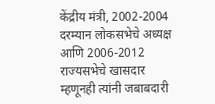केंद्रीय मंत्री, 2002-2004 दरम्यान लोकसभेचे अध्यक्ष आणि 2006-2012 राज्यसभेचे खासदार म्हणूनही त्यांनी जबाबदारी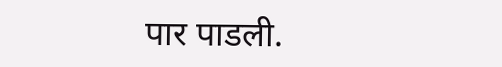पार पाडली.